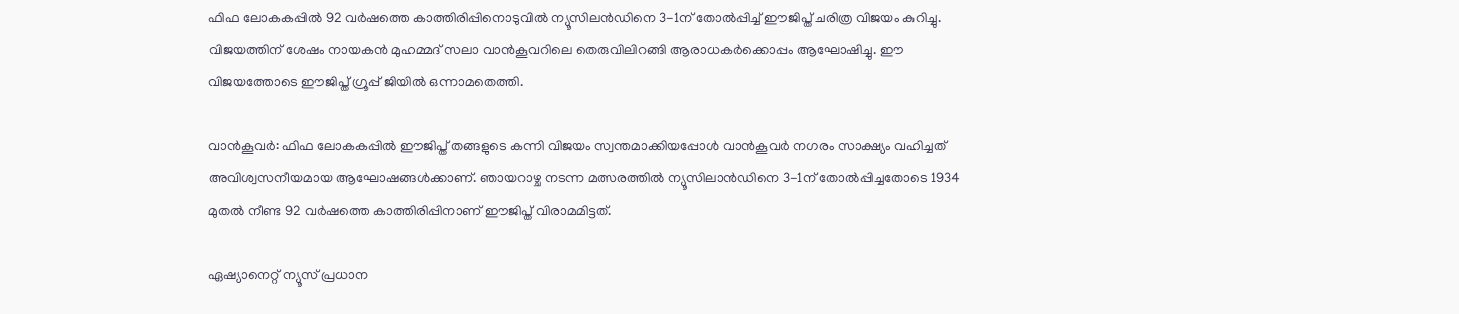ഫിഫ ലോകകപ്പിൽ 92 വർഷത്തെ കാത്തിരിപ്പിനൊടുവിൽ ന്യൂസിലൻഡിനെ 3-1ന് തോൽപ്പിച്ച് ഈജിപ്ത് ചരിത്ര വിജയം കുറിച്ചു. വിജയത്തിന് ശേഷം നായകൻ മുഹമ്മദ് സലാ വാന്‍കൂവറിലെ തെരുവിലിറങ്ങി ആരാധകർക്കൊപ്പം ആഘോഷിച്ചു. ഈ വിജയത്തോടെ ഈജിപ്ത് ഗ്രൂപ്പ് ജിയിൽ ഒന്നാമതെത്തി.

വാന്‍കൂവര്‍: ഫിഫ ലോകകപ്പില്‍ ഈജിപ്ത് തങ്ങളുടെ കന്നി വിജയം സ്വന്തമാക്കിയപ്പോള്‍ വാന്‍കൂവര്‍ നഗരം സാക്ഷ്യം വഹിച്ചത് അവിശ്വസനീയമായ ആഘോഷങ്ങള്‍ക്കാണ്. ഞായറാഴ്ച നടന്ന മത്സരത്തില്‍ ന്യൂസിലാന്‍ഡിനെ 3-1ന് തോല്‍പ്പിച്ചതോടെ 1934 മുതല്‍ നീണ്ട 92 വര്‍ഷത്തെ കാത്തിരിപ്പിനാണ് ഈജിപ്ത് വിരാമമിട്ടത്.

ഏഷ്യാനെറ്റ് ന്യൂസ് പ്രധാന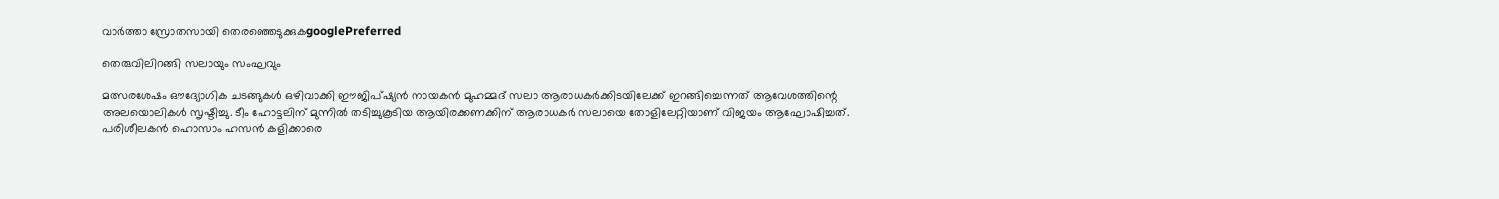വാർത്താ സ്രോതസായി തെരഞ്ഞെടുക്കുകgooglePreferred

തെരുവിലിറങ്ങി സലായും സംഘവും

മത്സരശേഷം ഔദ്യോഗിക ചടങ്ങുകള്‍ ഒഴിവാക്കി ഈജിപ്ഷ്യന്‍ നായകന്‍ മുഹമ്മദ് സലാ ആരാധകര്‍ക്കിടയിലേക്ക് ഇറങ്ങിച്ചെന്നത് ആവേശത്തിന്റെ അലയൊലികള്‍ സൃഷ്ടിച്ചു. ടീം ഹോട്ടലിന് മുന്നില്‍ തടിച്ചുകൂടിയ ആയിരക്കണക്കിന് ആരാധകര്‍ സലായെ തോളിലേറ്റിയാണ് വിജയം ആഘോഷിച്ചത്. പരിശീലകന്‍ ഹൊസാം ഹസന്‍ കളിക്കാരെ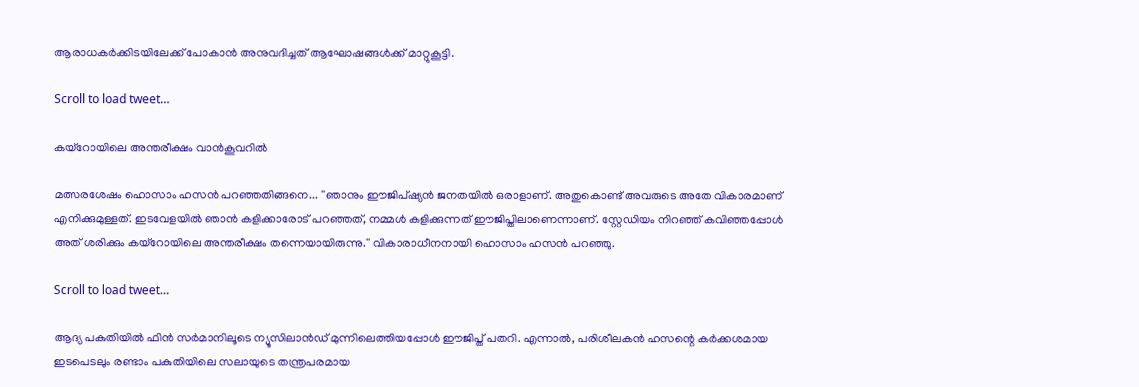ആരാധകര്‍ക്കിടയിലേക്ക് പോകാന്‍ അനുവദിച്ചത് ആഘോഷങ്ങള്‍ക്ക് മാറ്റുകൂട്ടി.

Scroll to load tweet…

കയ്‌റോയിലെ അന്തരീക്ഷം വാന്‍കൂവറില്‍

മത്സരശേഷം ഹൊസാം ഹസന്‍ പറഞ്ഞതിങ്ങനെ... ''ഞാനും ഈജിപ്ഷ്യന്‍ ജനതയില്‍ ഒരാളാണ്. അതുകൊണ്ട് അവരുടെ അതേ വികാരമാണ് എനിക്കുമുള്ളത്. ഇടവേളയില്‍ ഞാന്‍ കളിക്കാരോട് പറഞ്ഞത്, നമ്മള്‍ കളിക്കുന്നത് ഈജിപ്തിലാണെന്നാണ്. സ്റ്റേഡിയം നിറഞ്ഞ് കവിഞ്ഞപ്പോള്‍ അത് ശരിക്കും കയ്‌റോയിലെ അന്തരീക്ഷം തന്നെയായിരുന്നു.'' വികാരാധീനനായി ഹൊസാം ഹസന്‍ പറഞ്ഞു.

Scroll to load tweet…

ആദ്യ പകുതിയില്‍ ഫിന്‍ സര്‍മാനിലൂടെ ന്യൂസിലാന്‍ഡ് മുന്നിലെത്തിയപ്പോള്‍ ഈജിപ്ത് പതറി. എന്നാല്‍, പരിശീലകന്‍ ഹസന്റെ കര്‍ക്കശമായ ഇടപെടലും രണ്ടാം പകുതിയിലെ സലായുടെ തന്ത്രപരമായ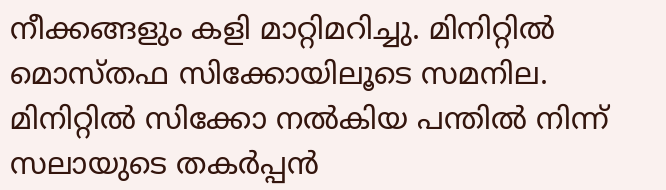നീക്കങ്ങളും കളി മാറ്റിമറിച്ചു. മിനിറ്റില്‍ മൊസ്തഫ സിക്കോയിലൂടെ സമനില. മിനിറ്റില്‍ സിക്കോ നല്‍കിയ പന്തില്‍ നിന്ന് സലായുടെ തകര്‍പ്പന്‍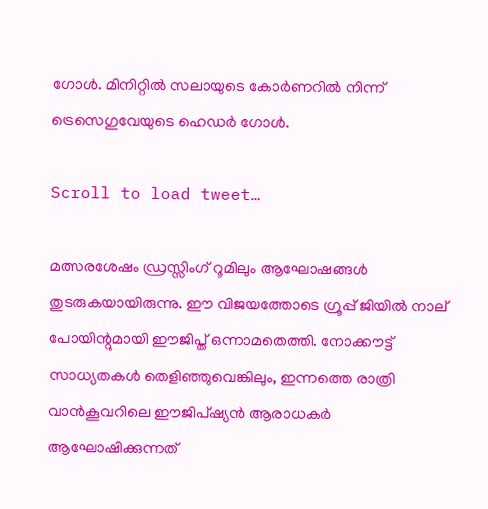ഗോള്‍. മിനിറ്റില്‍ സലായുടെ കോര്‍ണറില്‍ നിന്ന് ട്രെസെഗുവേയുടെ ഹെഡര്‍ ഗോള്‍.

Scroll to load tweet…

മത്സരശേഷം ഡ്രസ്സിംഗ് റൂമിലും ആഘോഷങ്ങള്‍ തുടരുകയായിരുന്നു. ഈ വിജയത്തോടെ ഗ്രൂപ്പ് ജിയില്‍ നാല് പോയിന്റുമായി ഈജിപ്ത് ഒന്നാമതെത്തി. നോക്കൗട്ട് സാധ്യതകള്‍ തെളിഞ്ഞുവെങ്കിലും, ഇന്നത്തെ രാത്രി വാന്‍കൂവറിലെ ഈജിപ്ഷ്യന്‍ ആരാധകര്‍ ആഘോഷിക്കുന്നത്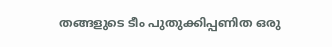തങ്ങളുടെ ടീം പുതുക്കിപ്പണിത ഒരു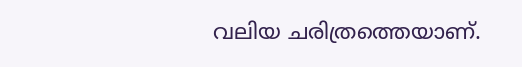വലിയ ചരിത്രത്തെയാണ്.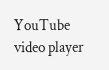YouTube video player